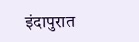इंदापुरात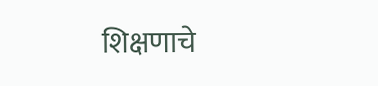शिक्षणाचे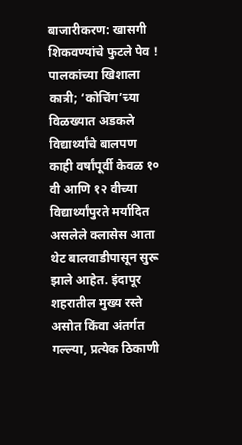बाजारीकरण: खासगी शिकवण्यांचे फुटले पेव ! पालकांच्या खिशाला कात्री; ‘कोचिंग’च्या विळख्यात अडकले विद्यार्थ्यांचे बालपण
काही वर्षांपूर्वी केवळ १० वी आणि १२ वीच्या विद्यार्थ्यांपुरते मर्यादित असलेले क्लासेस आता थेट बालवाडीपासून सुरू झाले आहेत. इंदापूर शहरातील मुख्य रस्ते असोत किंवा अंतर्गत गल्ल्या, प्रत्येक ठिकाणी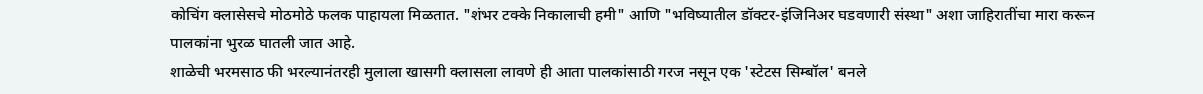कोचिंग क्लासेसचे मोठमोठे फलक पाहायला मिळतात. "शंभर टक्के निकालाची हमी" आणि "भविष्यातील डॉक्टर-इंजिनिअर घडवणारी संस्था" अशा जाहिरातींचा मारा करून पालकांना भुरळ घातली जात आहे.
शाळेची भरमसाठ फी भरल्यानंतरही मुलाला खासगी क्लासला लावणे ही आता पालकांसाठी गरज नसून एक 'स्टेटस सिम्बॉल' बनले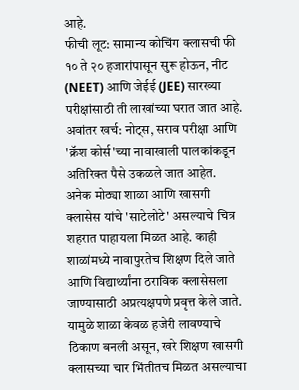आहे.
फीची लूट: सामान्य कोचिंग क्लासची फी १० ते २० हजारांपासून सुरू होऊन, नीट (NEET) आणि जेईई (JEE) सारख्या परीक्षांसाठी ती लाखांच्या घरात जात आहे.
अवांतर खर्च: नोट्स, सराव परीक्षा आणि 'क्रॅश कोर्स'च्या नावाखाली पालकांकडून अतिरिक्त पैसे उकळले जात आहेत.
अनेक मोठ्या शाळा आणि खासगी क्लासेस यांचे 'साटेलोटे' असल्याचे चित्र शहरात पाहायला मिळत आहे. काही शाळांमध्ये नावापुरतेच शिक्षण दिले जाते आणि विद्यार्थ्यांना ठराविक क्लासेसला जाण्यासाठी अप्रत्यक्षपणे प्रवृत्त केले जाते. यामुळे शाळा केवळ हजेरी लावण्याचे ठिकाण बनली असून, खरे शिक्षण खासगी क्लासच्या चार भिंतीतच मिळत असल्याचा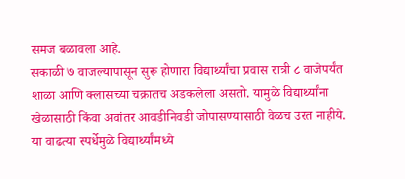समज बळावला आहे.
सकाळी ७ वाजल्यापासून सुरू होणारा विद्यार्थ्यांचा प्रवास रात्री ८ वाजेपर्यंत शाळा आणि क्लासच्या चक्रातच अडकलेला असतो. यामुळे विद्यार्थ्यांना खेळासाठी किंवा अवांतर आवडीनिवडी जोपासण्यासाठी वेळच उरत नाहीये. या वाढत्या स्पर्धेमुळे विद्यार्थ्यांमध्ये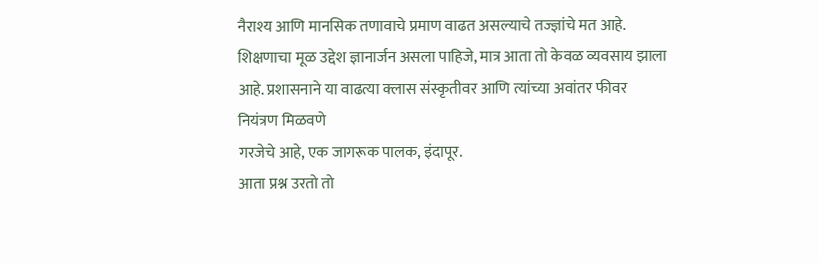नैराश्य आणि मानसिक तणावाचे प्रमाण वाढत असल्याचे तज्ज्ञांचे मत आहे.
शिक्षणाचा मूळ उद्देश ज्ञानार्जन असला पाहिजे, मात्र आता तो केवळ व्यवसाय झाला आहे. प्रशासनाने या वाढत्या क्लास संस्कृतीवर आणि त्यांच्या अवांतर फीवर नियंत्रण मिळवणे
गरजेचे आहे, एक जागरूक पालक, इंदापूर.
आता प्रश्न उरतो तो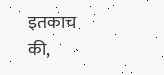इतकाच की,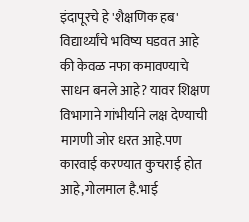इंदापूरचे हे 'शैक्षणिक हब' विद्यार्थ्यांचे भविष्य घडवत आहे की केवळ नफा कमावण्याचे साधन बनले आहे? यावर शिक्षण विभागाने गांभीर्याने लक्ष देण्याची मागणी जोर धरत आहे.पण कारवाई करण्यात कुचराई होत आहे,गोलमाल है.भाई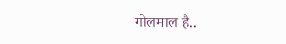गोलमाल है..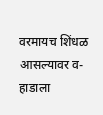वरमायच शिंधळ आसल्यावर व-हाडाला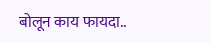बोलून काय फायदा..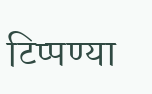टिप्पण्या